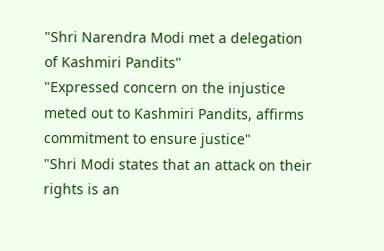"Shri Narendra Modi met a delegation of Kashmiri Pandits"
"Expressed concern on the injustice meted out to Kashmiri Pandits, affirms commitment to ensure justice"
"Shri Modi states that an attack on their rights is an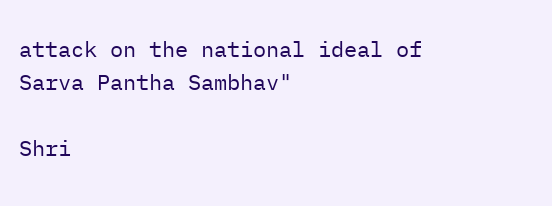attack on the national ideal of Sarva Pantha Sambhav"

Shri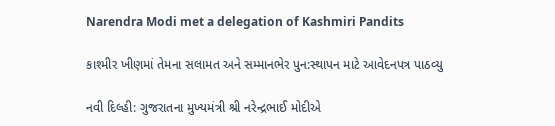Narendra Modi met a delegation of Kashmiri Pandits

કાશ્મીર ખીણમાં તેમના સલામત અને સમ્માનભેર પુન:સ્થાપન માટે આવેદનપત્ર પાઠવ્યુ

નવી દિલ્હી: ગુજરાતના મુખ્યમંત્રી શ્રી નરેન્દ્રભાઈ મોદીએ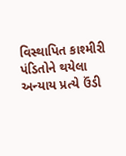વિસ્થાપિત કાશ્મીરી પંડિતોને થયેલા અન્યાય પ્રત્યે ઉંડી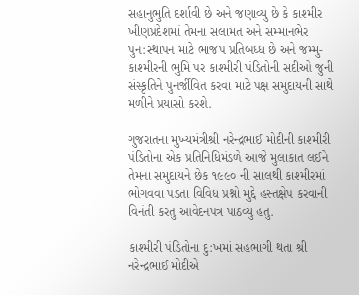સહાનુભુતિ દર્શાવી છે અને જણાવ્યુ છે કે કાશ્મીર ખીણપ્રદેશમાં તેમના સલામત અને સમ્માનભેર પુન:સ્થાપન માટે ભાજપ પ્રતિબધ્ધ છે અને જમ્મુ-કાશ્મીરની ભુમિ પર કાશ્મીરી પંડિતોની સદીઓ જુની સંસ્કૃતિને પુનર્જીવિત કરવા માટે પક્ષ સમુદાયની સાથે મળીને પ્રયાસો કરશે.

ગુજરાતના મુખ્યમંત્રીશ્રી નરેન્દ્રભાઈ મોદીની કાશ્મીરી પંડિતોના એક પ્રતિનિધિમંડળે આજે મુલાકાત લઈને તેમના સમુદાયને છેક ૧૯૯૦ ની સાલથી કાશ્મીરમાં ભોગવવા પડતા વિવિધ પ્રશ્નો મુદ્દે હસ્તક્ષેપ કરવાની વિનંતી કરતુ આવેદનપત્ર પાઠવ્યુ હતુ.

કાશ્મીરી પંડિતોના દુ:ખમાં સહભાગી થતા શ્રી નરેન્દ્રભાઈ મોદીએ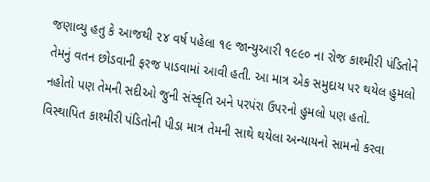જણાવ્યુ હતુ કે આજથી ૨૪ વર્ષ પહેલા ૧૯ જાન્યુઆરી ૧૯૯૦ ના રોજ કાશ્મીરી પંડિતોને તેમનું વતન છોડવાની ફરજ પાડવામાં આવી હતી. આ માત્ર એક સમુદાય પર થયેલ હુમલો નહોતો પણ તેમની સદીઓ જુની સંસ્કૃતિ અને પરપંરા ઉપરનો હુમલો પણ હતો. વિસ્થાપિત કાશ્મીરી પંડિતોની પીડા માત્ર તેમની સાથે થયેલા અન્યાયનો સામનો કરવા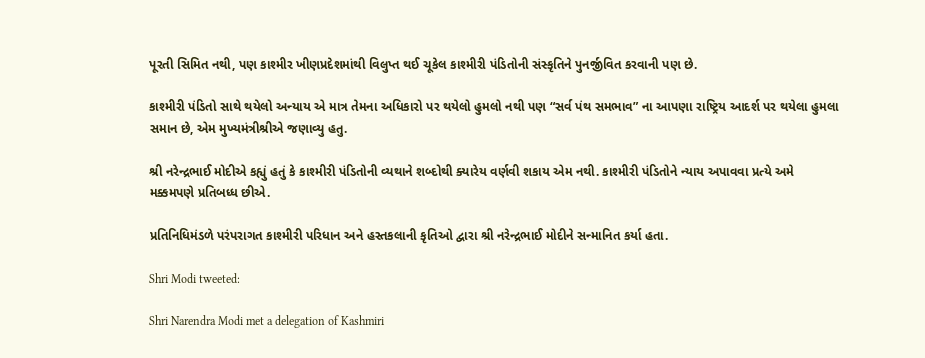પૂરતી સિમિત નથી, પણ કાશ્મીર ખીણપ્રદેશમાંથી વિલુપ્ત થઈ ચૂકેલ કાશ્મીરી પંડિતોની સંસ્કૃતિને પુનર્જીવિત કરવાની પણ છે.

કાશ્મીરી પંડિતો સાથે થયેલો અન્યાય એ માત્ર તેમના અધિકારો પર થયેલો હુમલો નથી પણ “સર્વ પંથ સમભાવ” ના આપણા રાષ્ટ્રિય આદર્શ પર થયેલા હુમલા સમાન છે, એમ મુખ્યમંત્રીશ્રીએ જણાવ્યુ હતુ.

શ્રી નરેન્દ્રભાઈ મોદીએ કહ્યું હતું કે કાશ્મીરી પંડિતોની વ્યથાને શબ્દોથી ક્યારેય વર્ણવી શકાય એમ નથી. કાશ્મીરી પંડિતોને ન્યાય અપાવવા પ્રત્યે અમે મક્કમપણે પ્રતિબધ્ધ છીએ.

પ્રતિનિધિમંડળે પરંપરાગત કાશ્મીરી પરિધાન અને હસ્તકલાની કૃતિઓ દ્વારા શ્રી નરેન્દ્રભાઈ મોદીને સન્માનિત કર્યા હતા.

Shri Modi tweeted:

Shri Narendra Modi met a delegation of Kashmiri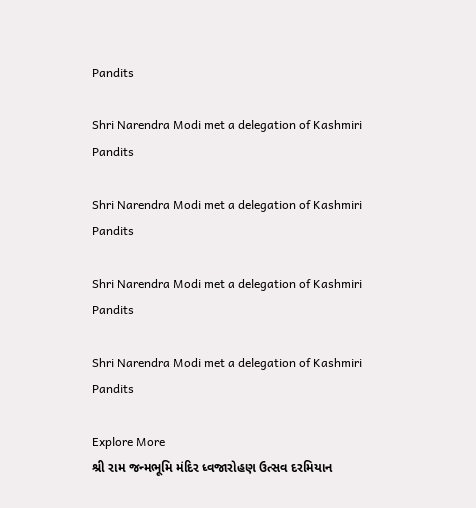Pandits

Shri Narendra Modi met a delegation of Kashmiri Pandits

Shri Narendra Modi met a delegation of Kashmiri Pandits

Shri Narendra Modi met a delegation of Kashmiri Pandits

Shri Narendra Modi met a delegation of Kashmiri Pandits

Explore More
શ્રી રામ જન્મભૂમિ મંદિર ધ્વજારોહણ ઉત્સવ દરમિયાન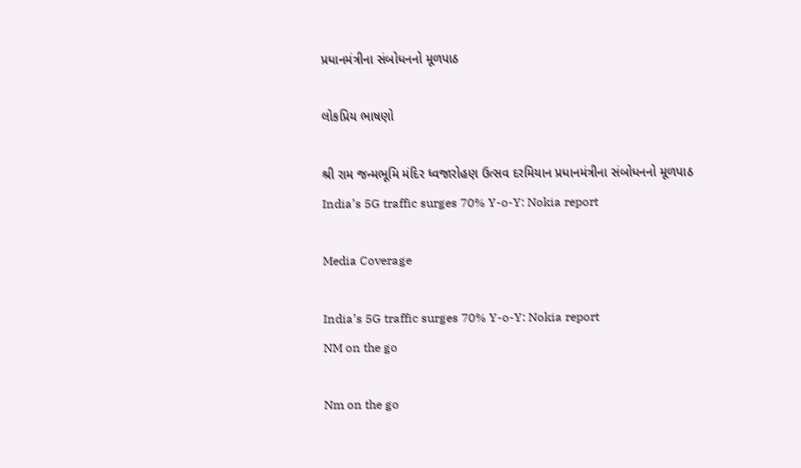પ્રધાનમંત્રીના સંબોધનનો મૂળપાઠ

લોકપ્રિય ભાષણો

શ્રી રામ જન્મભૂમિ મંદિર ધ્વજારોહણ ઉત્સવ દરમિયાન પ્રધાનમંત્રીના સંબોધનનો મૂળપાઠ
India’s 5G traffic surges 70% Y-o-Y: Nokia report

Media Coverage

India’s 5G traffic surges 70% Y-o-Y: Nokia report
NM on the go

Nm on the go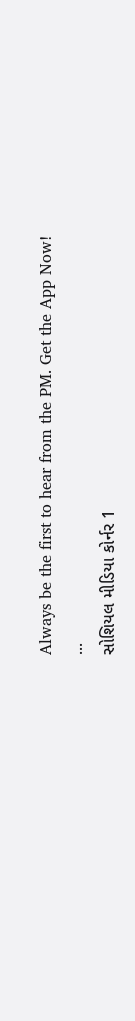Always be the first to hear from the PM. Get the App Now!
...
સોશિયલ મીડિયા કોર્નર 1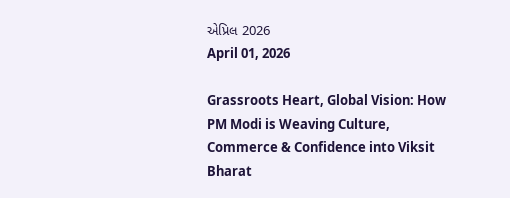એપ્રિલ 2026
April 01, 2026

Grassroots Heart, Global Vision: How PM Modi is Weaving Culture, Commerce & Confidence into Viksit Bharat